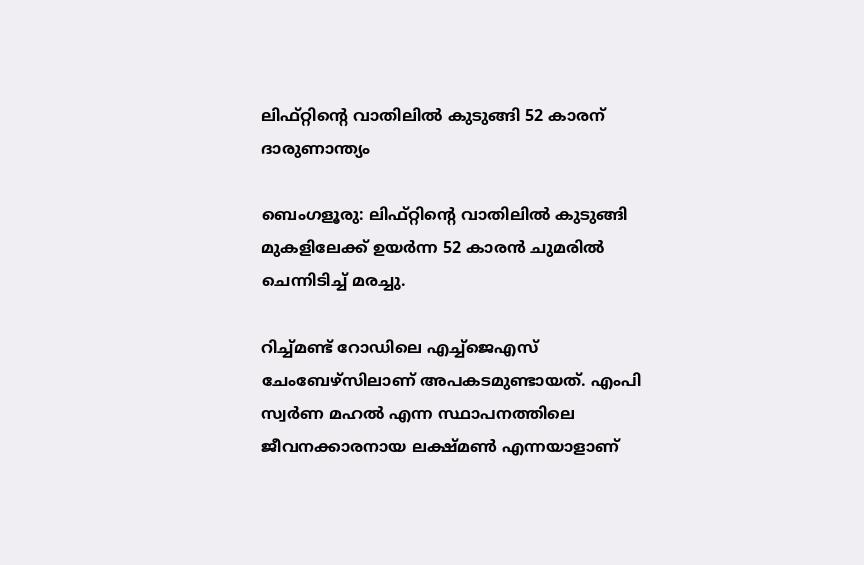ലിഫ്റ്റിന്റെ വാതിലിൽ കുടുങ്ങി 52 കാരന് ദാരുണാന്ത്യം

ബെംഗളൂരു: ലിഫ്റ്റിന്റെ വാതിലില്‍ കുടുങ്ങി മുകളിലേക്ക് ഉയര്‍ന്ന 52 കാരന്‍ ചുമരില്‍ ചെന്നിടിച്ച്‌ മരച്ചു.

റിച്ച്‌മണ്ട് റോഡിലെ എച്ച്‌ജെഎസ് ചേംബേഴ്‌സിലാണ് അപകടമുണ്ടായത്. എംപി സ്വര്‍ണ മഹല്‍ എന്ന സ്ഥാപനത്തിലെ ജീവനക്കാരനായ ലക്ഷ്മണ്‍ എന്നയാളാണ്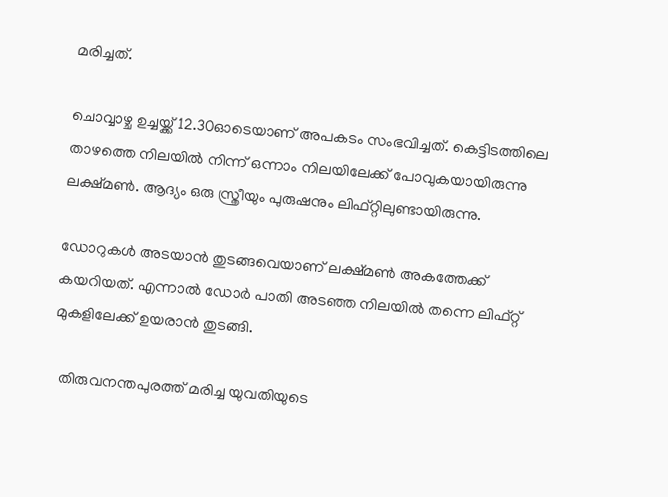മരിച്ചത്.

ചൊവ്വാഴ്ച ഉച്ചയ്ക്ക് 12.30ഓടെയാണ് അപകടം സംഭവിച്ചത്. കെട്ടിടത്തിലെ താഴത്തെ നിലയില്‍ നിന്ന് ഒന്നാം നിലയിലേക്ക് പോവുകയായിരുന്നു ലക്ഷ്മണ്‍. ആദ്യം ഒരു സ്ത്രീയും പുരുഷനും ലിഫ്റ്റിലുണ്ടായിരുന്നു.

ഡോറുകള്‍ അടയാന്‍ തുടങ്ങവെയാണ് ലക്ഷ്മണ്‍ അകത്തേക്ക് കയറിയത്. എന്നാല്‍ ഡോര്‍ പാതി അടഞ്ഞ നിലയില്‍ തന്നെ ലിഫ്റ്റ് മുകളിലേക്ക് ഉയരാന്‍ തുടങ്ങി.

  തിരുവനന്തപുരത്ത് മരിച്ച യുവതിയുടെ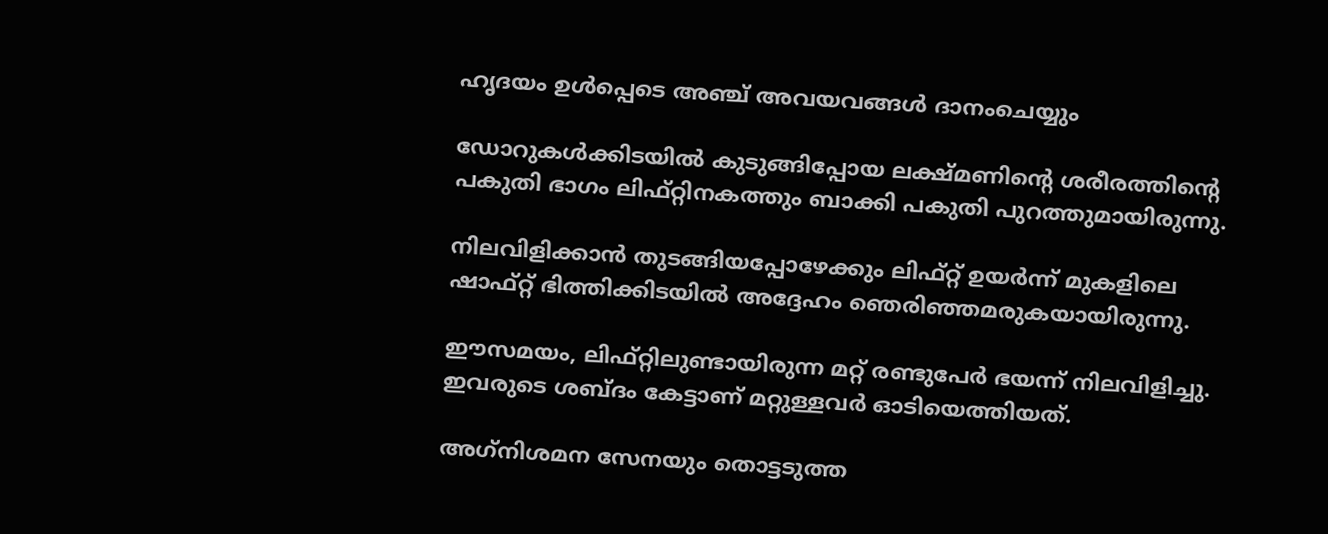ഹൃദയം ഉൾപ്പെടെ അഞ്ച് അവയവങ്ങൾ ദാനംചെയ്യും

ഡോറുകള്‍ക്കിടയില്‍ കുടുങ്ങിപ്പോയ ലക്ഷ്മണിന്റെ ശരീരത്തിന്റെ പകുതി ഭാഗം ലിഫ്റ്റിനകത്തും ബാക്കി പകുതി പുറത്തുമായിരുന്നു.

നിലവിളിക്കാന്‍ തുടങ്ങിയപ്പോഴേക്കും ലിഫ്റ്റ് ഉയര്‍ന്ന് മുകളിലെ ഷാഫ്റ്റ് ഭിത്തിക്കിടയില്‍ അദ്ദേഹം ഞെരിഞ്ഞമരുകയായിരുന്നു.

ഈസമയം, ലിഫ്റ്റിലുണ്ടായിരുന്ന മറ്റ് രണ്ടുപേര്‍ ഭയന്ന് നിലവിളിച്ചു. ഇവരുടെ ശബ്ദം കേട്ടാണ് മറ്റുള്ളവര്‍ ഓടിയെത്തിയത്.

അഗ്‌നിശമന സേനയും തൊട്ടടുത്ത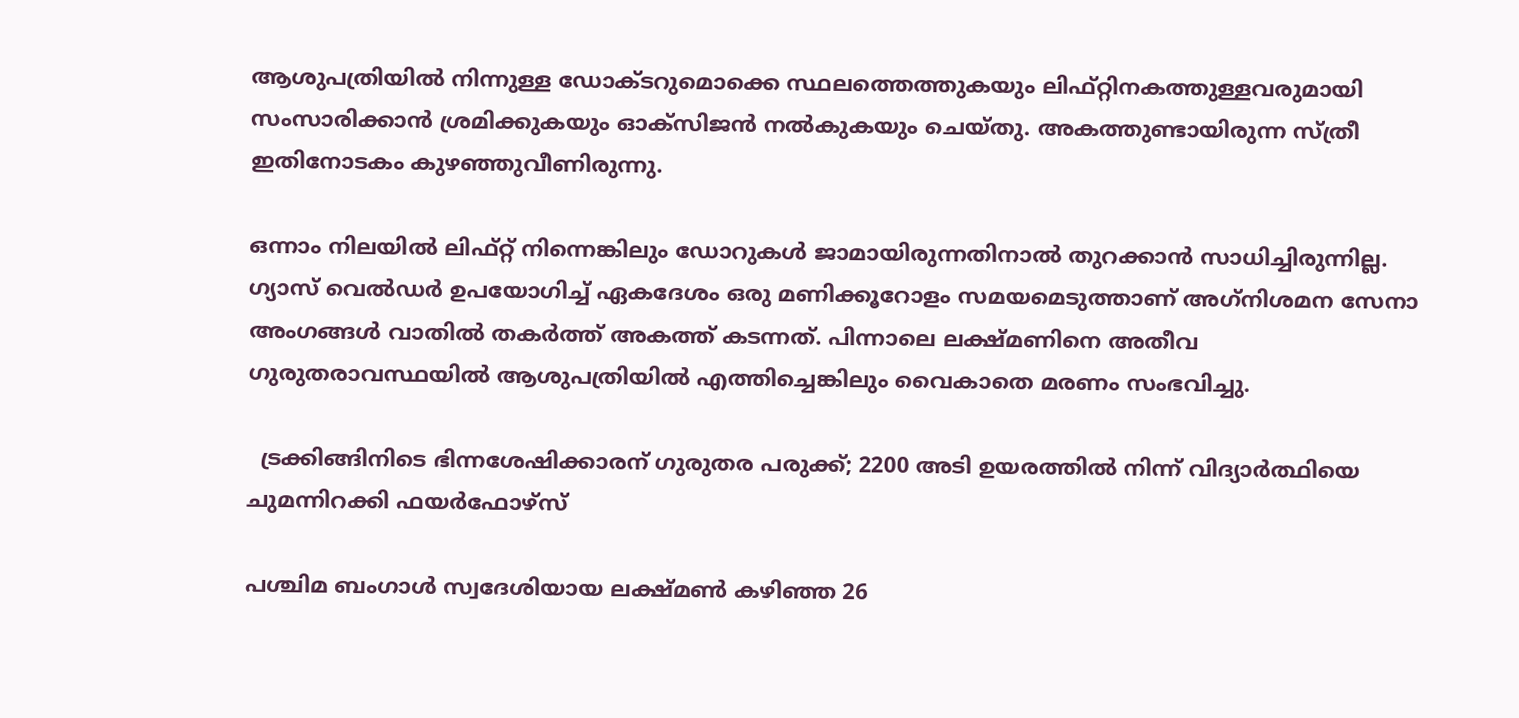ആശുപത്രിയില്‍ നിന്നുള്ള ഡോക്ടറുമൊക്കെ സ്ഥലത്തെത്തുകയും ലിഫ്റ്റിനകത്തുള്ളവരുമായി സംസാരിക്കാന്‍ ശ്രമിക്കുകയും ഓക്‌സിജന്‍ നല്‍കുകയും ചെയ്തു. അകത്തുണ്ടായിരുന്ന സ്ത്രീ ഇതിനോടകം കുഴഞ്ഞുവീണിരുന്നു.

ഒന്നാം നിലയില്‍ ലിഫ്റ്റ് നിന്നെങ്കിലും ഡോറുകള്‍ ജാമായിരുന്നതിനാല്‍ തുറക്കാന്‍ സാധിച്ചിരുന്നില്ല. ഗ്യാസ് വെല്‍ഡര്‍ ഉപയോഗിച്ച്‌ ഏകദേശം ഒരു മണിക്കൂറോളം സമയമെടുത്താണ് അഗ്‌നിശമന സേനാ അംഗങ്ങള്‍ വാതില്‍ തകര്‍ത്ത് അകത്ത് കടന്നത്. പിന്നാലെ ലക്ഷ്മണിനെ അതീവ ഗുരുതരാവസ്ഥയില്‍ ആശുപത്രിയില്‍ എത്തിച്ചെങ്കിലും വൈകാതെ മരണം സംഭവിച്ചു.

  ട്രക്കിങ്ങിനിടെ ഭിന്നശേഷിക്കാരന് ഗുരുതര പരുക്ക്; 2200 അടി ഉയരത്തിൽ നിന്ന് വിദ്യാർത്ഥിയെ ചുമന്നിറക്കി ഫയർഫോഴ്സ്

പശ്ചിമ ബംഗാള്‍ സ്വദേശിയായ ലക്ഷ്മണ്‍ കഴിഞ്ഞ 26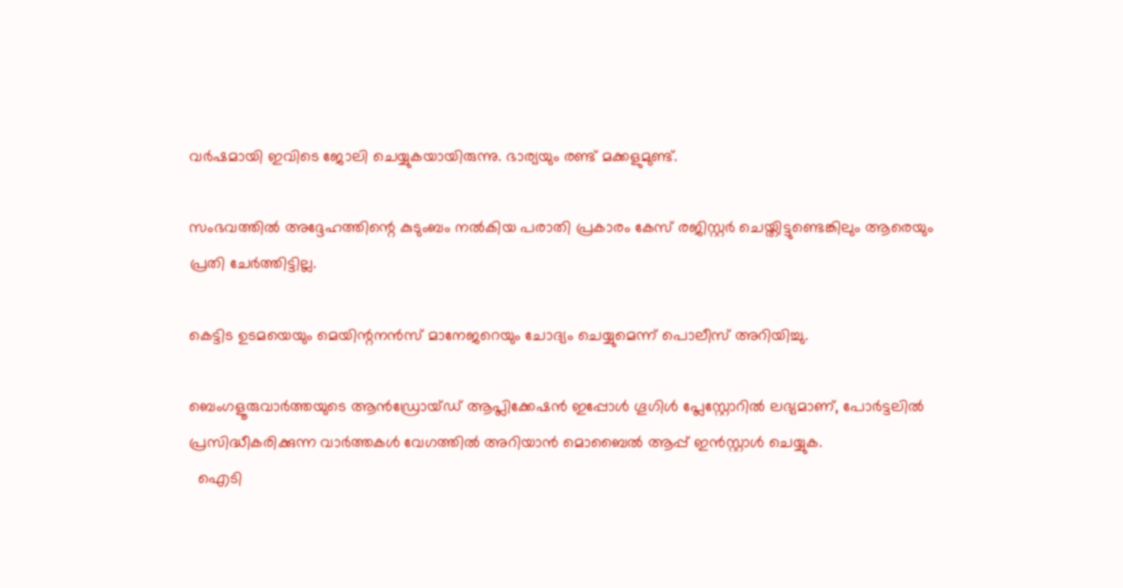വര്‍ഷമായി ഇവിടെ ജോലി ചെയ്യുകയായിരുന്നു. ഭാര്യയും രണ്ട് മക്കളുമുണ്ട്.

സംഭവത്തില്‍ അദ്ദേഹത്തിന്റെ കുടുംബം നല്‍കിയ പരാതി പ്രകാരം കേസ് രജിസ്റ്റര്‍ ചെയ്തിട്ടുണ്ടെങ്കിലും ആരെയും പ്രതി ചേര്‍ത്തിട്ടില്ല.

കെട്ടിട ഉടമയെയും മെയിന്റനന്‍സ് മാനേജറെയും ചോദ്യം ചെയ്യുമെന്ന് പൊലീസ് അറിയിച്ചു.

ബെംഗളൂരുവാർത്തയുടെ ആൻഡ്രോയ്ഡ് ആപ്ലിക്കേഷൻ ഇപ്പോൾ ഗൂഗിൾ പ്ലേസ്റ്റോറിൽ ലഭ്യമാണ്, പോർട്ടലിൽ പ്രസിദ്ധീകരിക്കുന്ന വാർത്തകൾ വേഗത്തിൽ അറിയാൻ മൊബൈൽ ആപ്പ് ഇൻസ്റ്റാൾ ചെയ്യുക.
  ഐടി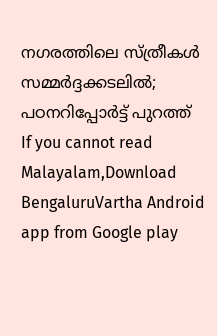നഗരത്തിലെ സ്ത്രീകൾ സമ്മർദ്ദക്കടലിൽ; പഠനറിപ്പോർട്ട് പുറത്ത്
If you cannot read Malayalam,Download BengaluruVartha Android app from Google play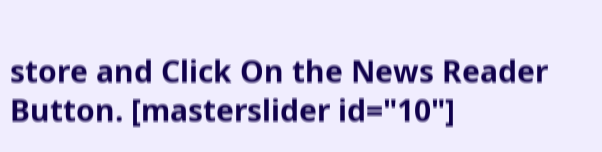store and Click On the News Reader Button. [masterslider id="10"]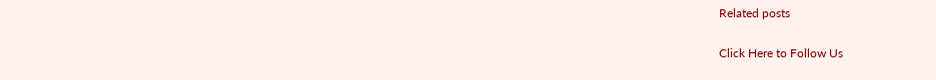Related posts

Click Here to Follow Us